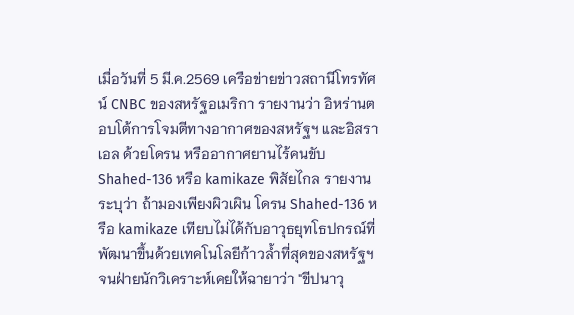เมื่อวันที่ 5 มี.ค.2569 เครือข่ายข่าวสถานีโทรทัศน์ CNBC ของสหรัฐอเมริกา รายงานว่า อิหร่านตอบโต้การโจมตีทางอากาศของสหรัฐฯ และอิสราเอล ด้วยโดรน หรืออากาศยานไร้คนขับ Shahed-136 หรือ kamikaze พิสัยไกล รายงานระบุว่า ถ้ามองเพียงผิวเผิน โดรน Shahed-136 หรือ kamikaze เทียบไม่ได้กับอาวุธยุทโธปกรณ์ที่พัฒนาขึ้นด้วยเทคโนโลยีก้าวล้ำที่สุดของสหรัฐฯ จนฝ่ายนักวิเคราะห์เคยให้ฉายาว่า "ขีปนาวุ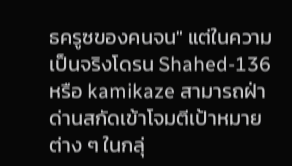ธครูซของคนจน" แต่ในความเป็นจริงโดรน Shahed-136 หรือ kamikaze สามารถฝ่าด่านสกัดเข้าโจมตีเป้าหมายต่าง ๆ ในกลุ่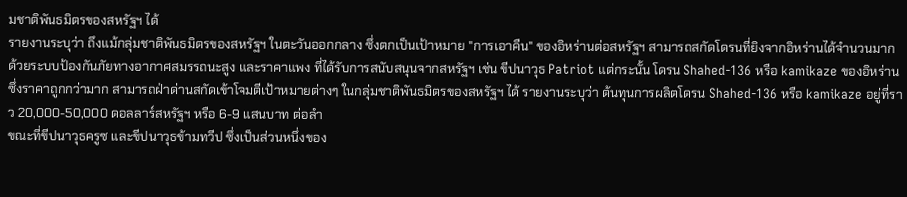มชาติพันธมิตรของสหรัฐฯ ได้
รายงานระบุว่า ถึงแม้กลุ่มชาติพันธมิตรของสหรัฐฯ ในตะวันออกกลาง ซึ่งตกเป็นเป้าหมาย "การเอาคืน" ของอิหร่านต่อสหรัฐฯ สามารถสกัดโดรนที่ยิงจากอิหร่านได้จำนวนมาก ด้วยระบบป้องกันภัยทางอากาศสมรรถนะสูง และราคาแพง ที่ได้รับการสนับสนุนจากสหรัฐฯ เช่น ขีปนาวุธ Patriot แต่กระนั้น โดรน Shahed-136 หรือ kamikaze ของอิหร่าน ซึ่งราคาถูกกว่ามาก สามารถฝ่าด่านสกัดเข้าโจมตีเป้าหมายต่างๆ ในกลุ่มชาติพันธมิตรของสหรัฐฯ ได้ รายงานระบุว่า ต้นทุนการผลิตโดรน Shahed-136 หรือ kamikaze อยู่ที่ราว 20,000-50,000 ดอลลาร์สหรัฐฯ หรือ 6-9 แสนบาท ต่อลำ
ขณะที่ขีปนาวุธครูซ และขีปนาวุธข้ามทวีป ซึ่งเป็นส่วนหนึ่งของ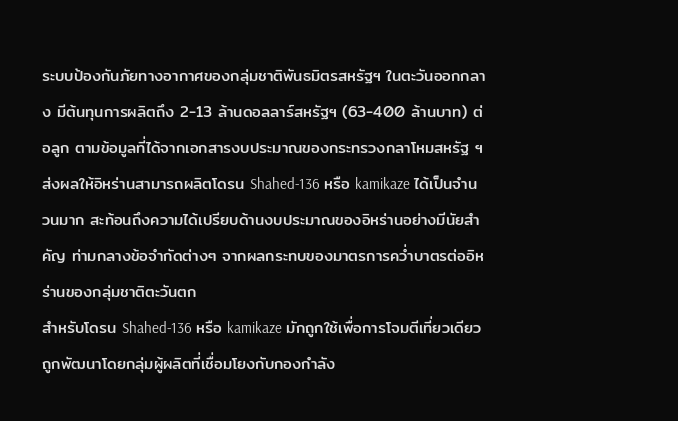ระบบป้องกันภัยทางอากาศของกลุ่มชาติพันธมิตรสหรัฐฯ ในตะวันออกกลาง มีต้นทุนการผลิตถึง 2-13 ล้านดอลลาร์สหรัฐฯ (63-400 ล้านบาท) ต่อลูก ตามข้อมูลที่ได้จากเอกสารงบประมาณของกระทรวงกลาโหมสหรัฐ ฯ ส่งผลให้อิหร่านสามารถผลิตโดรน Shahed-136 หรือ kamikaze ได้เป็นจำนวนมาก สะท้อนถึงความได้เปรียบด้านงบประมาณของอิหร่านอย่างมีนัยสำคัญ ท่ามกลางข้อจำกัดต่างๆ จากผลกระทบของมาตรการคว่ำบาตรต่ออิหร่านของกลุ่มชาติตะวันตก
สำหรับโดรน Shahed-136 หรือ kamikaze มักถูกใช้เพื่อการโจมตีเที่ยวเดียว ถูกพัฒนาโดยกลุ่มผู้ผลิตที่เชื่อมโยงกับกองกำลัง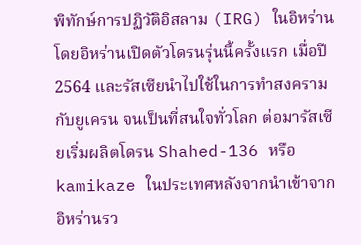พิทักษ์การปฏิวัติอิสลาม (IRG) ในอิหร่าน โดยอิหร่านเปิดตัวโดรนรุ่นนี้ครั้งแรก เมื่อปี 2564 และรัสเซียนำไปใช้ในการทำสงครามกับยูเครน จนเป็นที่สนใจทั่วโลก ต่อมารัสเซียเริ่มผลิตโดรน Shahed-136 หรือ kamikaze ในประเทศหลังจากนำเข้าจากอิหร่านรว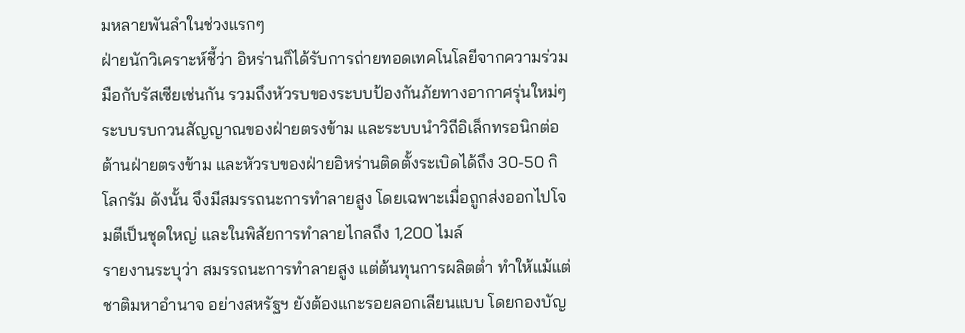มหลายพันลำในช่วงแรกๆ
ฝ่ายนักวิเคราะห์ชี้ว่า อิหร่านก็ได้รับการถ่ายทอดเทคโนโลยีจากความร่วมมือกับรัสเซียเช่นกัน รวมถึงหัวรบของระบบป้องกันภัยทางอากาศรุ่นใหม่ๆ ระบบรบกวนสัญญาณของฝ่ายตรงข้าม และระบบนำวิถีอิเล็กทรอนิกต่อต้านฝ่ายตรงข้าม และหัวรบของฝ่ายอิหร่านติดตั้งระเบิดได้ถึง 30-50 กิโลกรัม ดังนั้น จึงมีสมรรถนะการทำลายสูง โดยเฉพาะเมื่อถูกส่งออกไปโจมตีเป็นชุดใหญ่ และในพิสัยการทำลายไกลถึง 1,200 ไมล์
รายงานระบุว่า สมรรถนะการทำลายสูง แต่ต้นทุนการผลิตต่ำ ทำให้แม้แต่ชาติมหาอำนาจ อย่างสหรัฐฯ ยังต้องแกะรอยลอกเลียนแบบ โดยกองบัญ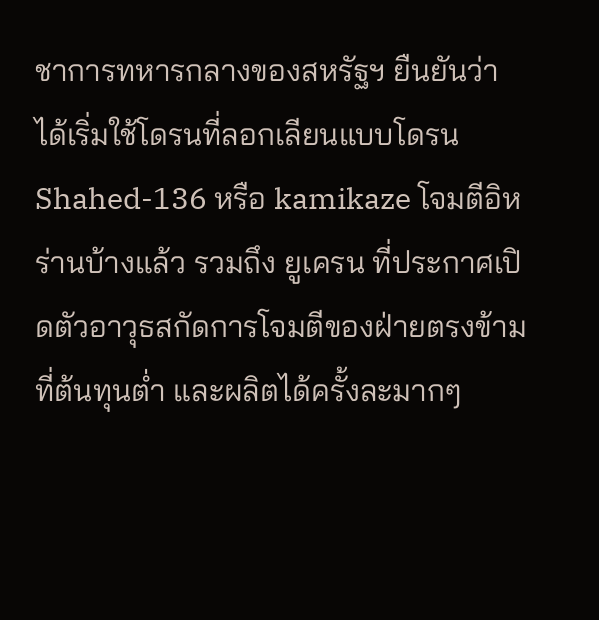ชาการทหารกลางของสหรัฐฯ ยืนยันว่า ได้เริ่มใช้โดรนที่ลอกเลียนแบบโดรน Shahed-136 หรือ kamikaze โจมตีอิหร่านบ้างแล้ว รวมถึง ยูเครน ที่ประกาศเปิดตัวอาวุธสกัดการโจมตีของฝ่ายตรงข้ามที่ต้นทุนต่ำ และผลิตได้ครั้งละมากๆ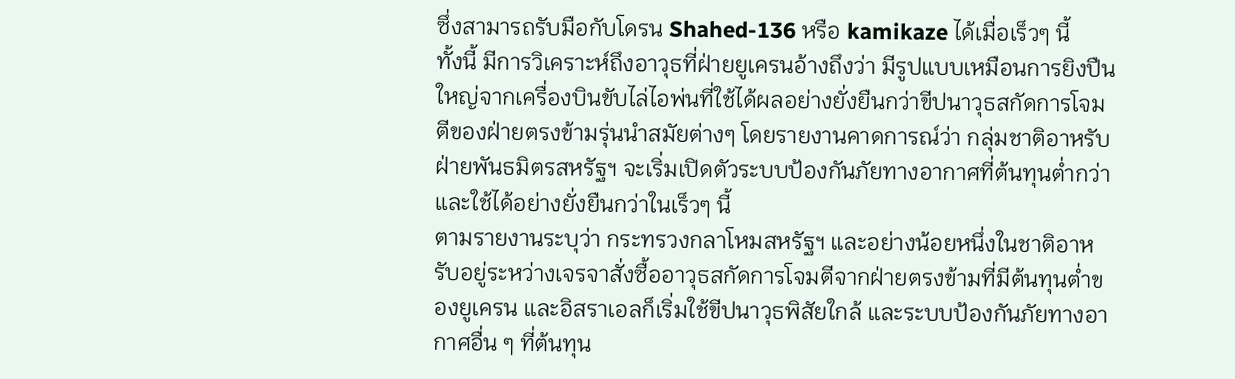ซึ่งสามารถรับมือกับโดรน Shahed-136 หรือ kamikaze ได้เมื่อเร็วๆ นี้
ทั้งนี้ มีการวิเคราะห์ถึงอาวุธที่ฝ่ายยูเครนอ้างถึงว่า มีรูปแบบเหมือนการยิงปืนใหญ่จากเครื่องบินขับไล่ไอพ่นที่ใช้ได้ผลอย่างยั่งยืนกว่าขีปนาวุธสกัดการโจมตีของฝ่ายตรงข้ามรุ่นนำสมัยต่างๆ โดยรายงานคาดการณ์ว่า กลุ่มชาติอาหรับฝ่ายพันธมิตรสหรัฐฯ จะเริ่มเปิดตัวระบบป้องกันภัยทางอากาศที่ต้นทุนต่ำกว่า และใช้ได้อย่างยั่งยืนกว่าในเร็วๆ นี้
ตามรายงานระบุว่า กระทรวงกลาโหมสหรัฐฯ และอย่างน้อยหนึ่งในชาติอาหรับอยู่ระหว่างเจรจาสั่งซื้ออาวุธสกัดการโจมตีจากฝ่ายตรงข้ามที่มีต้นทุนต่ำของยูเครน และอิสราเอลก็เริ่มใช้ขีปนาวุธพิสัยใกล้ และระบบป้องกันภัยทางอากาศอื่น ๆ ที่ต้นทุน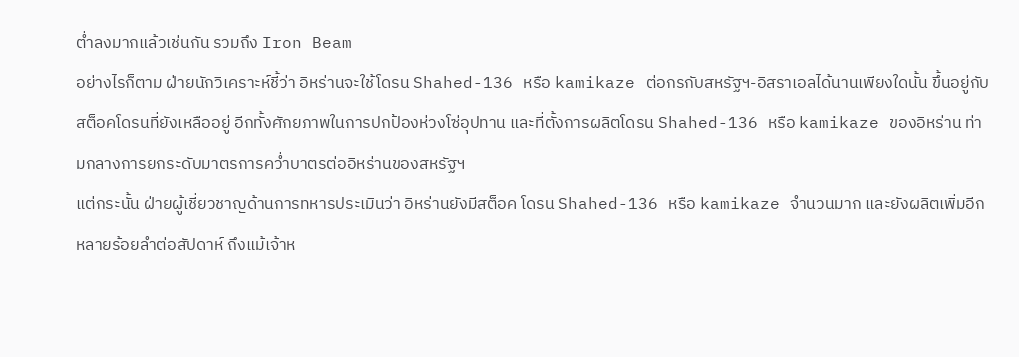ต่ำลงมากแล้วเช่นกัน รวมถึง Iron Beam
อย่างไรก็ตาม ฝ่ายนักวิเคราะห์ชี้ว่า อิหร่านจะใช้โดรน Shahed-136 หรือ kamikaze ต่อกรกับสหรัฐฯ-อิสราเอลได้นานเพียงใดนั้น ขึ้นอยู่กับสต็อคโดรนที่ยังเหลืออยู่ อีกทั้งศักยภาพในการปกป้องห่วงโซ่อุปทาน และที่ตั้งการผลิตโดรน Shahed-136 หรือ kamikaze ของอิหร่าน ท่ามกลางการยกระดับมาตรการคว่ำบาตรต่ออิหร่านของสหรัฐฯ
แต่กระนั้น ฝ่ายผู้เชี่ยวชาญด้านการทหารประเมินว่า อิหร่านยังมีสต็อค โดรน Shahed-136 หรือ kamikaze จำนวนมาก และยังผลิตเพิ่มอีกหลายร้อยลำต่อสัปดาห์ ถึงแม้เจ้าห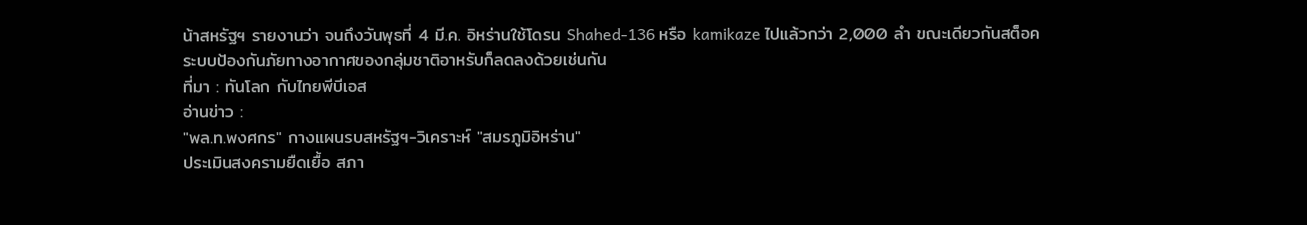น้าสหรัฐฯ รายงานว่า จนถึงวันพุธที่ 4 มี.ค. อิหร่านใช้โดรน Shahed-136 หรือ kamikaze ไปแล้วกว่า 2,000 ลำ ขณะเดียวกันสต็อคระบบป้องกันภัยทางอากาศของกลุ่มชาติอาหรับก็ลดลงด้วยเช่นกัน
ที่มา : ทันโลก กับไทยพีบีเอส
อ่านข่าว :
"พล.ท.พงศกร" กางแผนรบสหรัฐฯ-วิเคราะห์ "สมรภูมิอิหร่าน"
ประเมินสงครามยืดเยื้อ สภา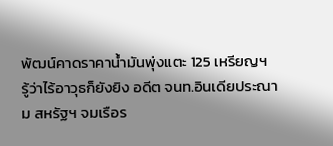พัฒน์คาดราคาน้ำมันพุ่งแตะ 125 เหรียญฯ
รู้ว่าไร้อาวุธก็ยังยิง อดีต จนท.อินเดียประณาม สหรัฐฯ จมเรือร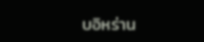บอิหร่าน